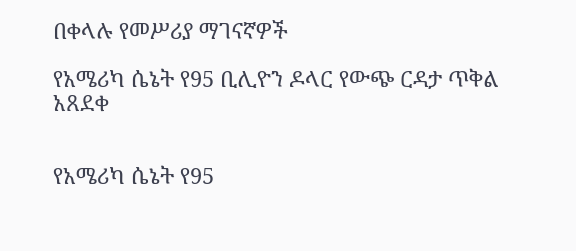በቀላሉ የመሥሪያ ማገናኛዎች

የአሜሪካ ሴኔት የ95 ቢሊዮን ዶላር የውጭ ርዳታ ጥቅል አጸደቀ


የአሜሪካ ሴኔት የ95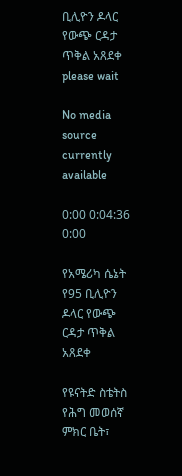ቢሊዮን ዶላር የውጭ ርዳታ ጥቅል አጸደቀ
please wait

No media source currently available

0:00 0:04:36 0:00

የአሜሪካ ሴኔት የ95 ቢሊዮን ዶላር የውጭ ርዳታ ጥቅል አጸደቀ

የዩናትድ ስቴትስ የሕግ መወሰኛ ምክር ቤት፣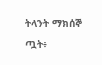ትላንት ማክሰኞ ጧት፥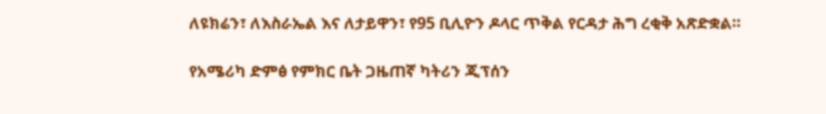ለዩክሬን፣ ለእስራኤል እና ለታይዋን፣ የ95 ቢሊዮን ዶላር ጥቅል የርዳታ ሕግ ረቂቅ አጽድቋል።

የአሜሪካ ድምፅ የምክር ቤት ጋዜጠኛ ካትሪን ጂፕሰን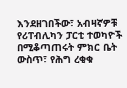እንደዘገበችው፣ አብዛኛዎቹ የሪፐብሊካን ፓርቲ ተወካዮች በሚቆጣጠሩት ምክር ቤት ውስጥ፣ የሕግ ረቂቁ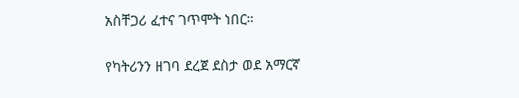አስቸጋሪ ፈተና ገጥሞት ነበር።

የካትሪንን ዘገባ ደረጀ ደስታ ወደ አማርኛ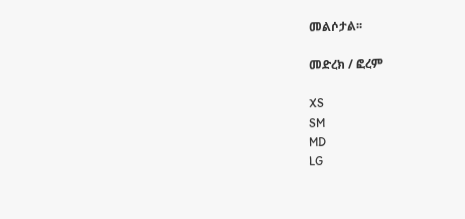መልሶታል፡፡

መድረክ / ፎረም

XS
SM
MD
LG